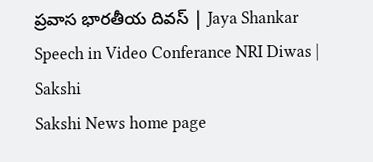ప్రవాస భారతీయ దివస్‌ | Jaya Shankar Speech in Video Conferance NRI Diwas | Sakshi
Sakshi News home page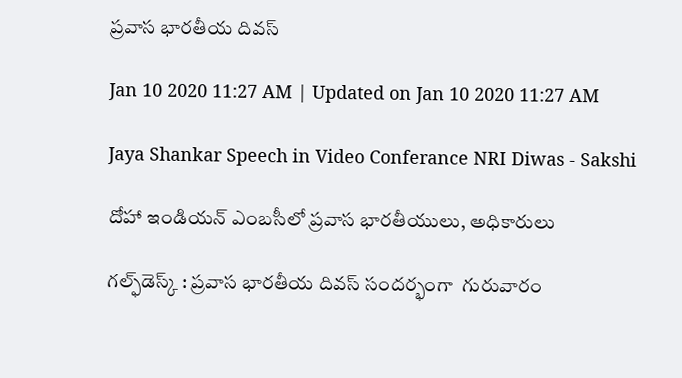ప్రవాస భారతీయ దివస్‌

Jan 10 2020 11:27 AM | Updated on Jan 10 2020 11:27 AM

Jaya Shankar Speech in Video Conferance NRI Diwas - Sakshi

దోహా ఇండియన్‌ ఎంబసీలో ప్రవాస భారతీయులు, అధికారులు

గల్ఫ్‌డెస్క్‌ : ప్రవాస భారతీయ దివస్‌ సందర్భంగా  గురువారం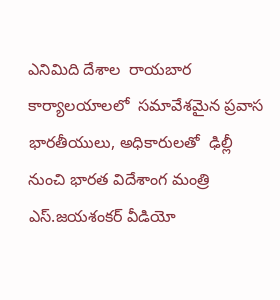ఎనిమిది దేశాల  రాయబార  కార్యాలయాలలో  సమావేశమైన ప్రవాస భారతీయులు, అధికారులతో  ఢిల్లీ నుంచి భారత విదేశాంగ మంత్రి ఎస్‌.జయశంకర్‌ వీడియో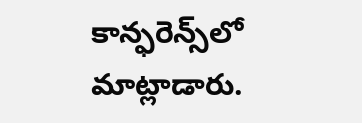కాన్ఫరెన్స్‌లో మాట్లాడారు.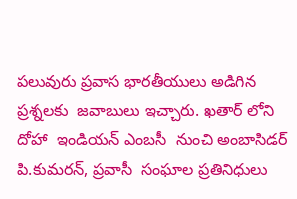పలువురు ప్రవాస భారతీయులు అడిగిన ప్రశ్నలకు  జవాబులు ఇచ్చారు. ఖతార్‌ లోని దోహా  ఇండియన్‌ ఎంబసీ  నుంచి అంబాసిడర్‌ పి.కుమరన్, ప్రవాసీ  సంఘాల ప్రతినిధులు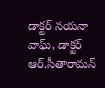డాక్టర్‌ నయనా వాఘ్, డాక్టర్‌ ఆర్‌.సీతారామన్‌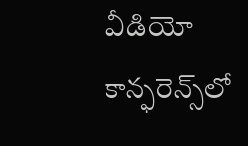వీడియో కాన్ఫరెన్స్‌లో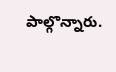పాల్గొన్నారు.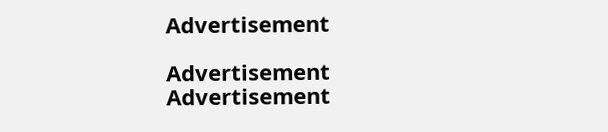Advertisement

Advertisement
Advertisement